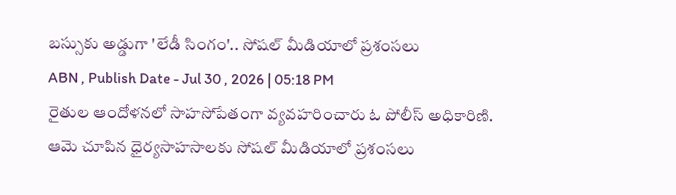బస్సుకు అడ్డుగా 'లేడీ సింగం'.. సోషల్ మీడియాలో ప్రశంసలు
ABN , Publish Date - Jul 30 , 2026 | 05:18 PM
రైతుల ఆందోళనలో సాహసోపేతంగా వ్యవహరించారు ఓ పోలీస్ అధికారిణి. ఆమె చూపిన ధైర్యసాహసాలకు సోషల్ మీడియాలో ప్రశంసలు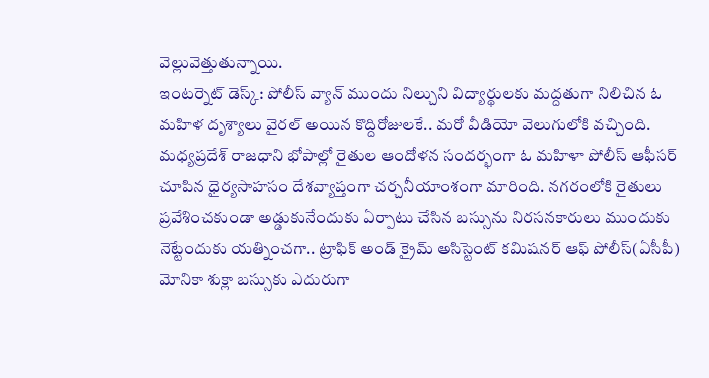వెల్లువెత్తుతున్నాయి.
ఇంటర్నెట్ డెస్క్: పోలీస్ వ్యాన్ ముందు నిల్చుని విద్యార్థులకు మద్దతుగా నిలిచిన ఓ మహిళ దృశ్యాలు వైరల్ అయిన కొద్దిరోజులకే.. మరో వీడియో వెలుగులోకి వచ్చింది. మధ్యప్రదేశ్ రాజధాని భోపాల్లో రైతుల ఆందోళన సందర్భంగా ఓ మహిళా పోలీస్ ఆఫీసర్ చూపిన ధైర్యసాహసం దేశవ్యాప్తంగా చర్చనీయాంశంగా మారింది. నగరంలోకి రైతులు ప్రవేశించకుండా అడ్డుకునేందుకు ఏర్పాటు చేసిన బస్సును నిరసనకారులు ముందుకు నెట్టేందుకు యత్నించగా.. ట్రాఫిక్ అండ్ క్రైమ్ అసిస్టెంట్ కమిషనర్ ఆఫ్ పోలీస్(ఏసీపీ) మోనికా శుక్లా బస్సుకు ఎదురుగా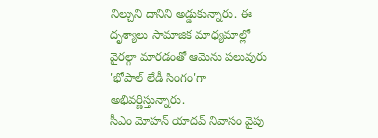నిల్చుని దానిని అడ్డుకున్నారు. ఈ దృశ్యాలు సామాజిక మాధ్యమాల్లో వైరల్గా మారడంతో ఆమెను పలువురు 'భోపాల్ లేడీ సింగం'గా అభివర్ణిస్తున్నారు.
సీఎం మోహన్ యాదవ్ నివాసం వైపు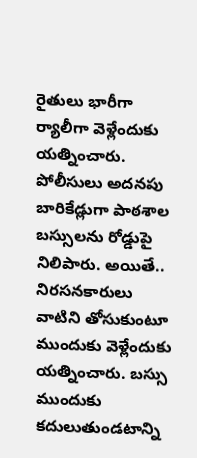రైతులు భారీగా ర్యాలీగా వెళ్లేందుకు యత్నించారు. పోలీసులు అదనపు బారికేడ్లుగా పాఠశాల బస్సులను రోడ్డుపై నిలిపారు. అయితే.. నిరసనకారులు వాటిని తోసుకుంటూ ముందుకు వెళ్లేందుకు యత్నించారు. బస్సు ముందుకు కదులుతుండటాన్ని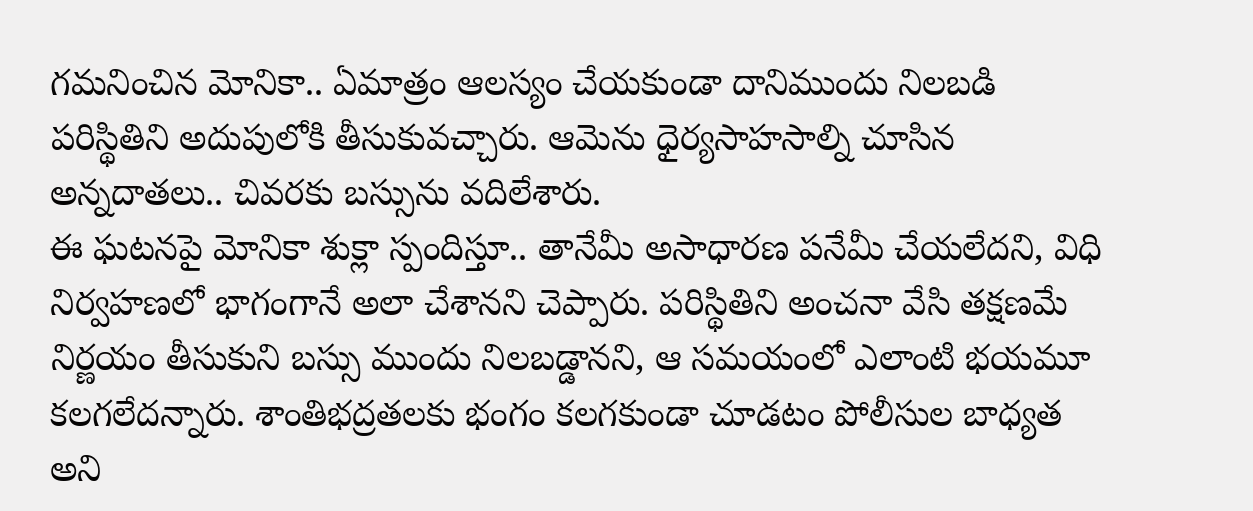గమనించిన మోనికా.. ఏమాత్రం ఆలస్యం చేయకుండా దానిముందు నిలబడి పరిస్థితిని అదుపులోకి తీసుకువచ్చారు. ఆమెను ధైర్యసాహసాల్ని చూసిన అన్నదాతలు.. చివరకు బస్సును వదిలేశారు.
ఈ ఘటనపై మోనికా శుక్లా స్పందిస్తూ.. తానేమీ అసాధారణ పనేమీ చేయలేదని, విధి నిర్వహణలో భాగంగానే అలా చేశానని చెప్పారు. పరిస్థితిని అంచనా వేసి తక్షణమే నిర్ణయం తీసుకుని బస్సు ముందు నిలబడ్డానని, ఆ సమయంలో ఎలాంటి భయమూ కలగలేదన్నారు. శాంతిభద్రతలకు భంగం కలగకుండా చూడటం పోలీసుల బాధ్యత అని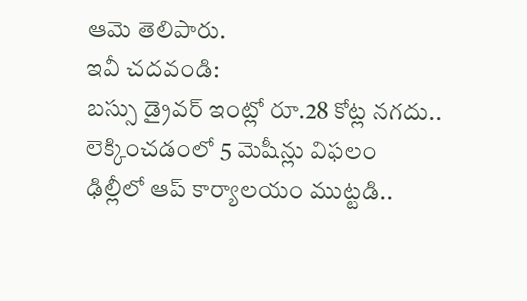ఆమె తెలిపారు.
ఇవీ చదవండి:
బస్సు డ్రైవర్ ఇంట్లో రూ.28 కోట్ల నగదు.. లెక్కించడంలో 5 మెషీన్లు విఫలం
ఢిల్లీలో ఆప్ కార్యాలయం ముట్టడి..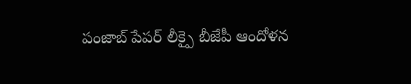పంజాబ్ పేపర్ లీక్పై బీజేపీ ఆందోళన